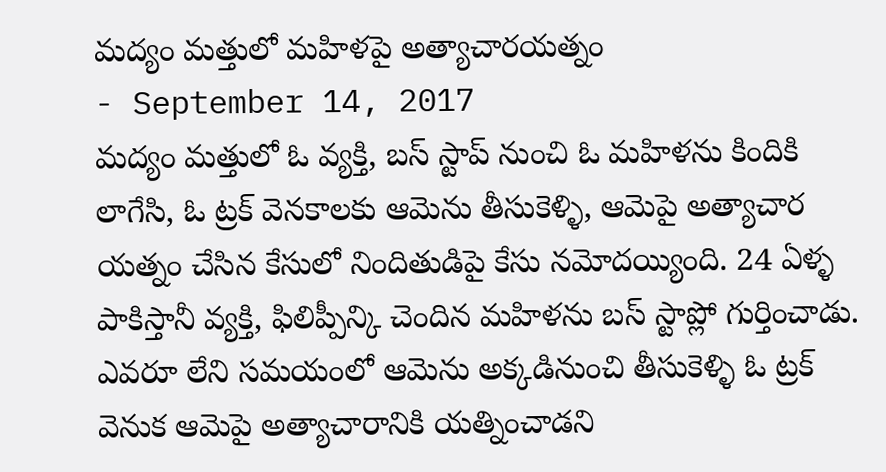మద్యం మత్తులో మహిళపై అత్యాచారయత్నం
- September 14, 2017
మద్యం మత్తులో ఓ వ్యక్తి, బస్ స్టాప్ నుంచి ఓ మహిళను కిందికి లాగేసి, ఓ ట్రక్ వెనకాలకు ఆమెను తీసుకెళ్ళి, ఆమెపై అత్యాచార యత్నం చేసిన కేసులో నిందితుడిపై కేసు నమోదయ్యింది. 24 ఏళ్ళ పాకిస్తానీ వ్యక్తి, ఫిలిప్పీన్కి చెందిన మహిళను బస్ స్టాప్లో గుర్తించాడు. ఎవరూ లేని సమయంలో ఆమెను అక్కడినుంచి తీసుకెళ్ళి ఓ ట్రక్ వెనుక ఆమెపై అత్యాచారానికి యత్నించాడని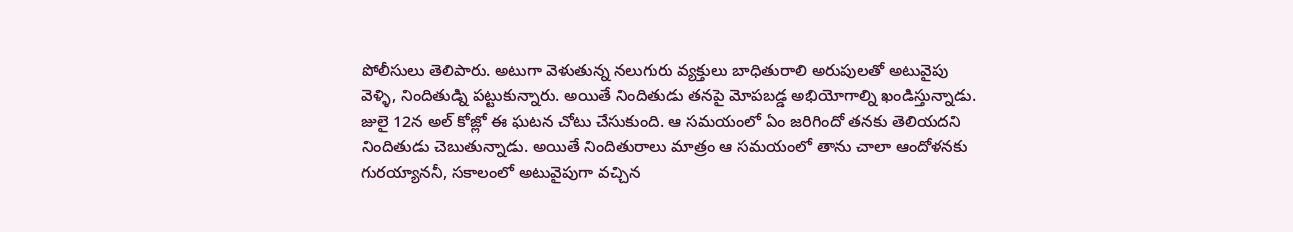పోలీసులు తెలిపారు. అటుగా వెళుతున్న నలుగురు వ్యక్తులు బాధితురాలి అరుపులతో అటువైపు వెళ్ళి, నిందితుడ్ని పట్టుకున్నారు. అయితే నిందితుడు తనపై మోపబడ్డ అభియోగాల్ని ఖండిస్తున్నాడు. జులై 12న అల్ కోజ్లో ఈ ఘటన చోటు చేసుకుంది. ఆ సమయంలో ఏం జరిగిందో తనకు తెలియదని నిందితుడు చెబుతున్నాడు. అయితే నిందితురాలు మాత్రం ఆ సమయంలో తాను చాలా ఆందోళనకు గురయ్యాననీ, సకాలంలో అటువైపుగా వచ్చిన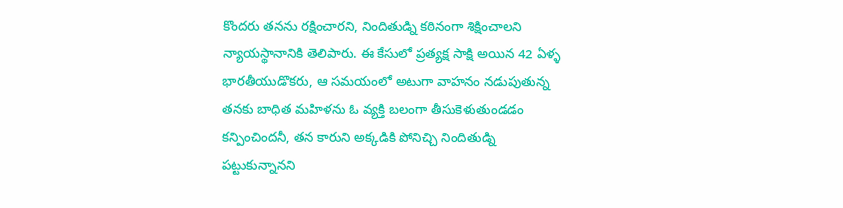కొందరు తనను రక్షించారని, నిందితుడ్ని కఠినంగా శిక్షించాలని న్యాయస్థానానికి తెలిపారు. ఈ కేసులో ప్రత్యక్ష సాక్షి అయిన 42 ఏళ్ళ భారతీయుడొకరు, ఆ సమయంలో అటుగా వాహనం నడుపుతున్న తనకు బాధిత మహిళను ఓ వ్యక్తి బలంగా తీసుకెళుతుండడం కన్పించిందనీ, తన కారుని అక్కడికి పోనిచ్చి నిందితుడ్ని పట్టుకున్నానని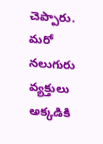చెప్పారు. మరో నలుగురు వ్యక్తులు అక్కడికి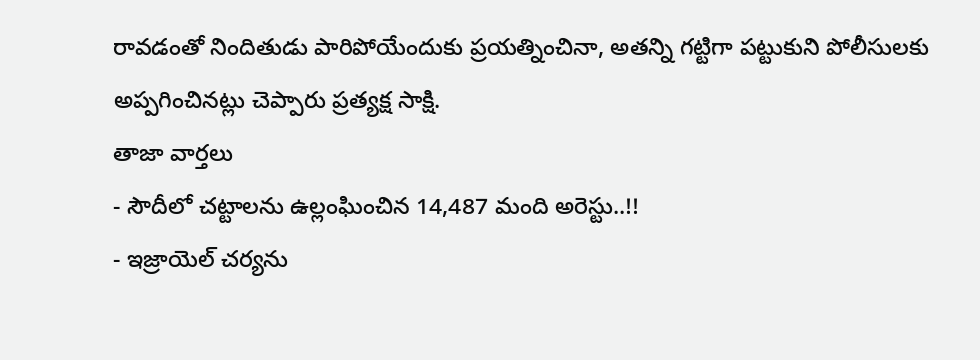రావడంతో నిందితుడు పారిపోయేందుకు ప్రయత్నించినా, అతన్ని గట్టిగా పట్టుకుని పోలీసులకు అప్పగించినట్లు చెప్పారు ప్రత్యక్ష సాక్షి.
తాజా వార్తలు
- సౌదీలో చట్టాలను ఉల్లంఘించిన 14,487 మంది అరెస్టు..!!
- ఇజ్రాయెల్ చర్యను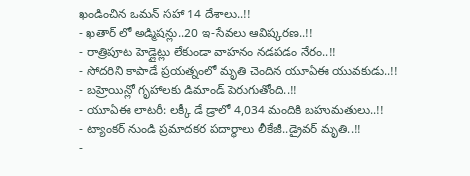ఖండించిన ఒమన్ సహా 14 దేశాలు..!!
- ఖతార్ లో అడ్మిషన్లు..20 ఇ-సేవలు ఆవిష్కరణ..!!
- రాత్రిపూట హెడ్లైట్లు లేకుండా వాహనం నడపడం నేరం..!!
- సోదరిని కాపాడే ప్రయత్నంలో మృతి చెందిన యూఏఈ యువకుడు..!!
- బహ్రెయిన్లో గృహాలకు డిమాండ్ పెరుగుతోంది..!!
- యూఏఈ లాటరీ: లక్కీ డే డ్రాలో 4,034 మందికి బహుమతులు..!!
- ట్యాంకర్ నుండి ప్రమాదకర పదార్థాలు లీకేజీ..డ్రైవర్ మృతి..!!
-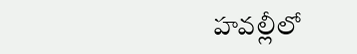హవల్లీలో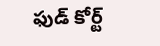ఫుడ్ కోర్ట్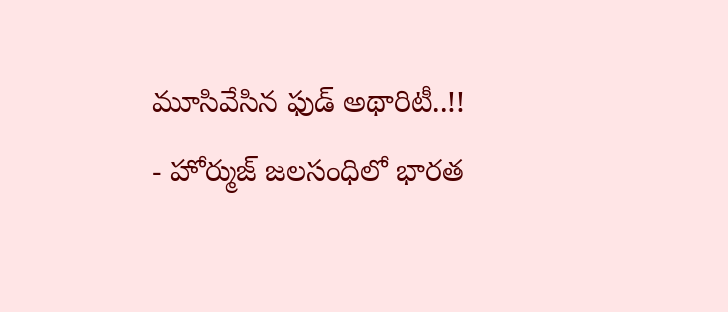మూసివేసిన ఫుడ్ అథారిటీ..!!
- హోర్ముజ్ జలసంధిలో భారత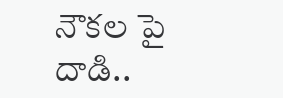నౌకల పై దాడి..